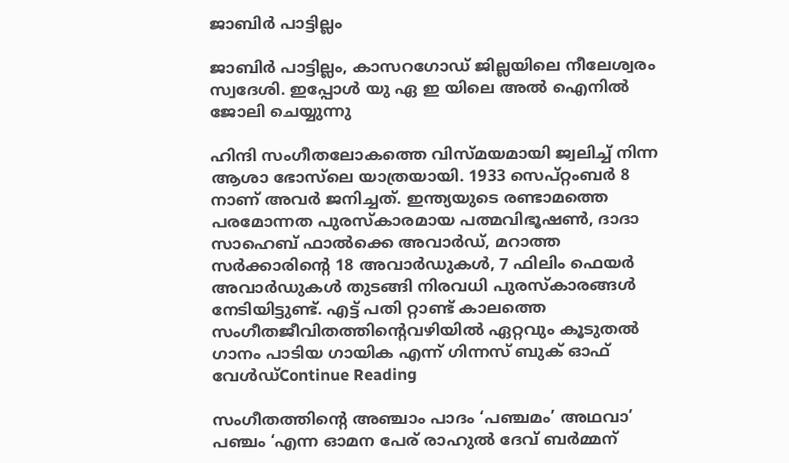ജാബിർ പാട്ടില്ലം

ജാബിർ പാട്ടില്ലം, കാസറഗോഡ് ജില്ലയിലെ നീലേശ്വരം സ്വദേശി. ഇപ്പോൾ യു ഏ ഇ യിലെ അൽ ഐനിൽ ജോലി ചെയ്യുന്നു

ഹിന്ദി സംഗീതലോകത്തെ വിസ്മയമായി ജ്വലിച്ച് നിന്ന ആശാ ഭോസ്‌ലെ യാത്രയായി. 1933 സെപ്റ്റംബർ 8 നാണ് അവർ ജനിച്ചത്. ഇന്ത്യയുടെ രണ്ടാമത്തെ പരമോന്നത പുരസ്കാരമായ പത്മവിഭൂഷൺ, ദാദാ സാഹെബ് ഫാൽക്കെ അവാർഡ്, മറാത്ത സർക്കാരിന്റെ 18 അവാർഡുകൾ, 7 ഫിലിം ഫെയർ അവാർഡുകൾ തുടങ്ങി നിരവധി പുരസ്കാരങ്ങൾ നേടിയിട്ടുണ്ട്. എട്ട് പതി റ്റാണ്ട് കാലത്തെ സംഗീതജീവിതത്തിന്റെവഴിയിൽ ഏറ്റവും കൂടുതൽ ഗാനം പാടിയ ഗായിക എന്ന് ഗിന്നസ് ബുക് ഓഫ് വേൾഡ്Continue Reading

സംഗീതത്തിന്റെ അഞ്ചാം പാദം ‘പഞ്ചമം’ അഥവാ’ പഞ്ചം ‘എന്ന ഓമന പേര് രാഹുൽ ദേവ് ബർമ്മന്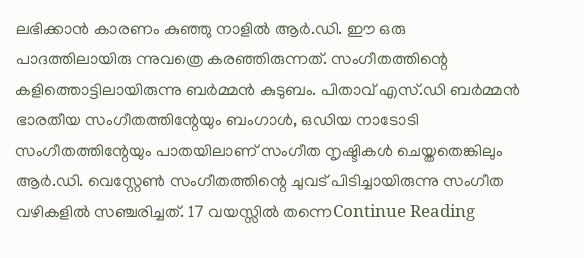ലഭിക്കാൻ കാരണം കുഞ്ഞു നാളിൽ ആർ.ഡി. ഈ ഒരു പാദത്തിലായിരു ന്നുവത്രെ കരഞ്ഞിരുന്നത്. സംഗീതത്തിന്റെ കളിത്തൊട്ടിലായിരുന്നു ബർമ്മൻ കുടുബം. പിതാവ് എസ്.ഡി ബർമ്മൻ ഭാരതീയ സംഗീതത്തിന്റേയും ബംഗാൾ, ഒഡിയ നാടോടി സംഗീതത്തിന്റേയും പാതയിലാണ് സംഗീത നൃഷ്ടികൾ ചെയ്തതെങ്കിലും ആർ.ഡി. വെസ്റ്റേൺ സംഗീതത്തിന്റെ ചുവട് പിടിച്ചായിരുന്നു സംഗീത വഴികളിൽ സഞ്ചരിച്ചത്. 17 വയസ്സിൽ തന്നെContinue Reading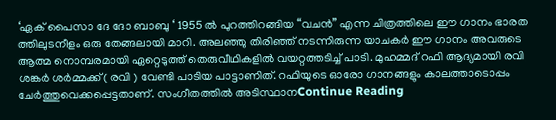‘ഏക് പൈസാ ദേ ദോ ബാബു ‘ 1955 ൽ പുറത്തിറങ്ങിയ “വചൻ” എന്ന ചിത്രത്തിലെ ഈ ഗാനം ഭാരത ത്തിലുടനീളം ഒരു തേങ്ങലായി മാറി. അലഞ്ഞു തിരിഞ്ഞ്‌ നടന്നിരുന്ന യാചകർ ഈ ഗാനം അവരുടെ ആത്മ നൊമ്പരമായി ഏറ്റെടുത്ത് തെരുവീഥികളിൽ വയറ്റത്തടിച്ച് പാടി. മുഹമ്മദ് റഫി ആദ്യമായി രവി ശങ്കർ ശർമ്മക്ക്( രവി ) വേണ്ടി പാടിയ പാട്ടാണിത്. റഫിയുടെ ഓരോ ഗാനങ്ങളും കാലത്താടൊപ്പം ചേർത്തുവെക്കപ്പെട്ടതാണ്. സംഗീതത്തിൽ അടിസ്ഥാനContinue Reading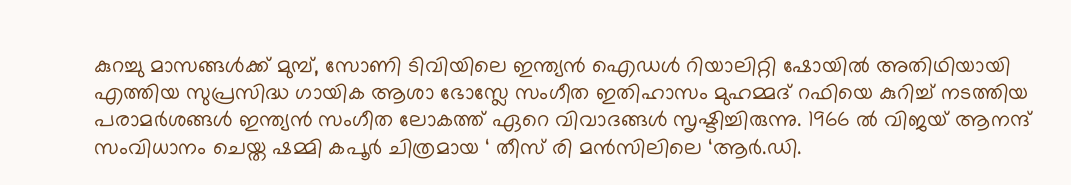കുറച്ചു മാസങ്ങൾക്ക് മുമ്പ്, സോണി ടിവിയിലെ ഇന്ത്യൻ ഐഡൾ റിയാലിറ്റി ഷോയിൽ അതിഥിയായി എത്തിയ സുപ്രസിദ്ധ ഗായിക ആശാ ഭോസ്ലേ സംഗീത ഇതിഹാസം മുഹമ്മദ് റഫിയെ കുറിച്ച് നടത്തിയ പരാമർശങ്ങൾ ഇന്ത്യൻ സംഗീത ലോകത്ത് ഏറെ വിവാദങ്ങൾ സൃഷ്ടിച്ചിരുന്നു. 1966 ൽ വിജയ് ആനന്ദ് സംവിധാനം ചെയ്ത ഷമ്മി കപൂർ ചിത്രമായ ‘ തീസ് രി മൻസിലിലെ ‘ആർ.ഡി.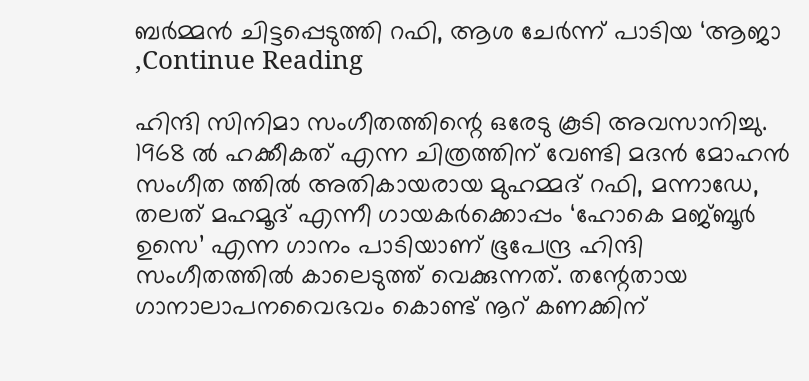ബർമ്മൻ ചിട്ടപ്പെടുത്തി റഫി, ആശ ചേർന്ന് പാടിയ ‘ആജാ ,Continue Reading

ഹിന്ദി സിനിമാ സംഗീതത്തിന്റെ ഒരേടു കൂടി അവസാനിച്ചു. 1968 ൽ ഹക്കീകത് എന്ന ചിത്രത്തിന് വേണ്ടി മദൻ മോഹൻ സംഗീത ത്തിൽ അതികായരായ മുഹമ്മദ് റഫി, മന്നാഡേ, തലത് മഹമൂദ് എന്നീ ഗായകർക്കൊപ്പം ‘ഹോകെ മജ്ബൂർ ഉസെ’ എന്ന ഗാനം പാടിയാണ് ഭൂപേന്ദ്ര ഹിന്ദി സംഗീതത്തിൽ കാലെടുത്ത് വെക്കുന്നത്. തന്റേതായ ഗാനാലാപനവൈഭവം കൊണ്ട് നൂറ് കണക്കിന്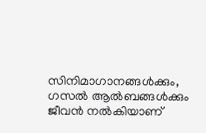സിനിമാഗാനങ്ങൾക്കും, ഗസൽ ആൽബങ്ങൾക്കും ജീവൻ നൽകിയാണ്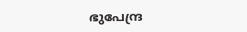ഭുപേന്ദ്ര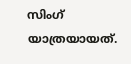സിംഗ് യാത്രയായത്.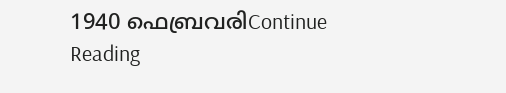1940 ഫെബ്രവരിContinue Reading